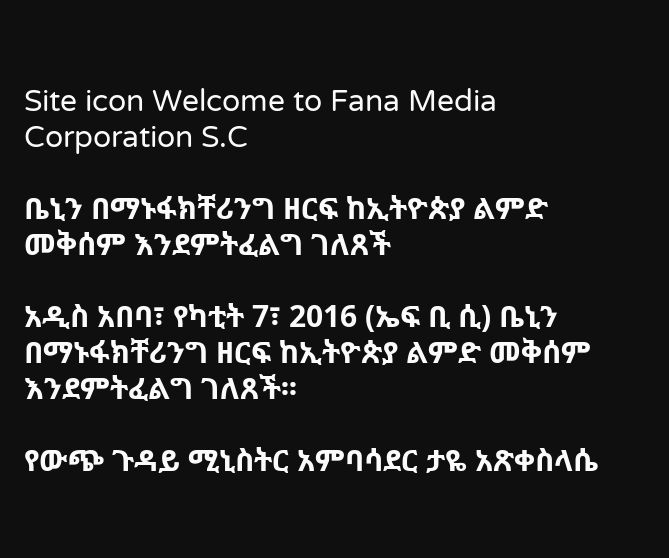Site icon Welcome to Fana Media Corporation S.C

ቤኒን በማኑፋክቸሪንግ ዘርፍ ከኢትዮጵያ ልምድ መቅሰም እንደምትፈልግ ገለጸች

አዲስ አበባ፣ የካቲት 7፣ 2016 (ኤፍ ቢ ሲ) ቤኒን በማኑፋክቸሪንግ ዘርፍ ከኢትዮጵያ ልምድ መቅሰም እንደምትፈልግ ገለጸች፡፡

የውጭ ጉዳይ ሚኒስትር አምባሳደር ታዬ አጽቀስላሴ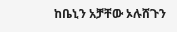ከቤኒን አቻቸው ኦሉሸጉን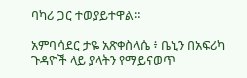ባካሪ ጋር ተወያይተዋል።

አምባሳደር ታዬ አጽቀስላሴ ፥ ቤኒን በአፍሪካ ጉዳዮች ላይ ያላትን የማይናወጥ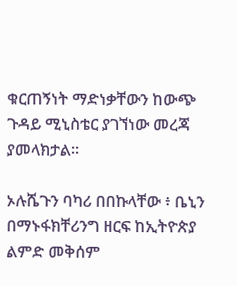ቁርጠኝነት ማድነቃቸውን ከውጭ ጉዳይ ሚኒስቴር ያገኘነው መረጃ ያመላክታል።

ኦሉሼጉን ባካሪ በበኩላቸው ፥ ቤኒን በማኑፋክቸሪንግ ዘርፍ ከኢትዮጵያ ልምድ መቅሰም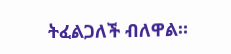ትፈልጋለች ብለዋል።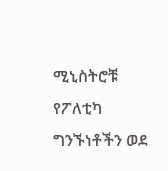ሚኒስትሮቹ የፖለቲካ ግንኙነቶችን ወደ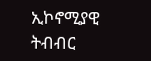ኢኮኖሚያዊ ትብብር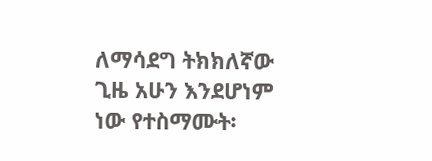ለማሳደግ ትክክለኛው ጊዜ አሁን እንደሆነም ነው የተስማሙት፡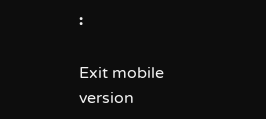፡

Exit mobile version